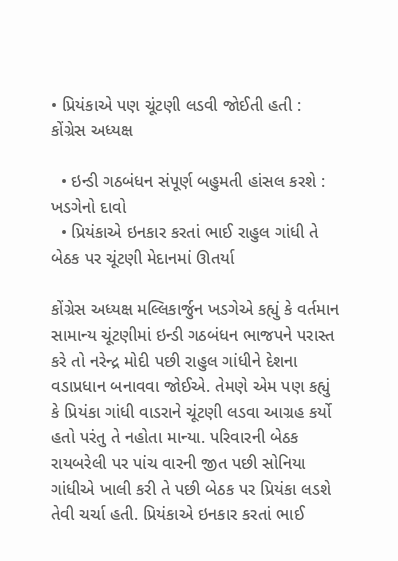• પ્રિયંકાએ પણ ચૂંટણી લડવી જોઈતી હતી : કોંગ્રેસ અધ્યક્ષ

  • ઇન્ડી ગઠબંધન સંપૂર્ણ બહુમતી હાંસલ કરશે : ખડગેનો દાવો
  • પ્રિયંકાએ ઇનકાર કરતાં ભાઈ રાહુલ ગાંધી તે બેઠક પર ચૂંટણી મેદાનમાં ઊતર્યા

કોંગ્રેસ અધ્યક્ષ મલ્લિકાર્જુન ખડગેએ કહ્યું કે વર્તમાન સામાન્ય ચૂંટણીમાં ઇન્ડી ગઠબંધન ભાજપને પરાસ્ત કરે તો નરેન્દ્ર મોદી પછી રાહુલ ગાંધીને દેશના વડાપ્રધાન બનાવવા જોઈએ. તેમણે એમ પણ કહ્યું કે પ્રિયંકા ગાંધી વાડરાને ચૂંટણી લડવા આગ્રહ કર્યો હતો પરંતુ તે નહોતા માન્યા. પરિવારની બેઠક રાયબરેલી પર પાંચ વારની જીત પછી સોનિયા ગાંધીએ ખાલી કરી તે પછી બેઠક પર પ્રિયંકા લડશે તેવી ચર્ચા હતી. પ્રિયંકાએ ઇનકાર કરતાં ભાઈ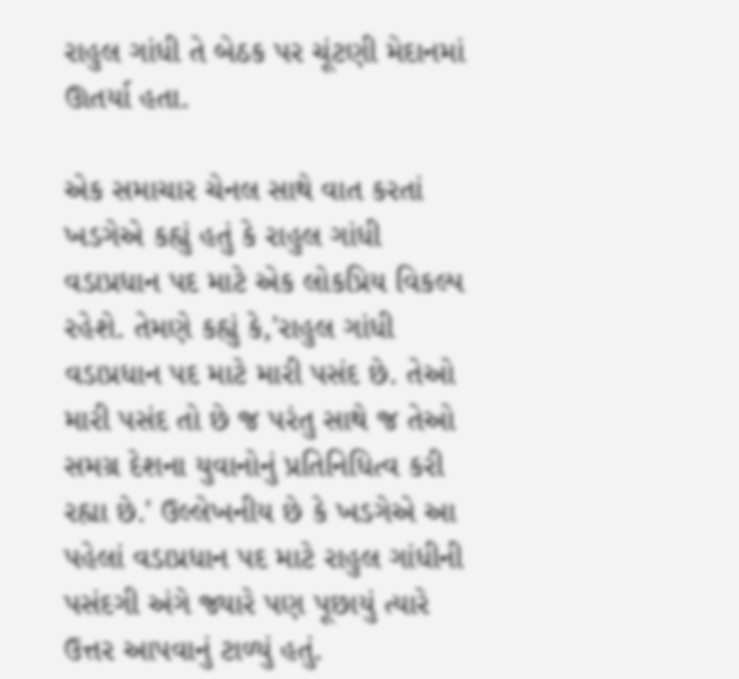રાહુલ ગાંધી તે બેઠક પર ચૂંટણી મેદાનમાં ઊતર્યા હતા.

એક સમાચાર ચેનલ સાથે વાત કરતાં ખડગેએ કહ્યું હતું કે રાહુલ ગાંધી વડાપ્રધાન પદ માટે એક લોકપ્રિય વિકલ્પ રહેશે. તેમણે કહ્યું કે,'રાહુલ ગાંધી વડાપ્રધાન પદ માટે મારી પસંદ છે. તેઓ મારી પસંદ તો છે જ પરંતુ સાથે જ તેઓ સમગ્ર દેશના યુવાનોનું પ્રતિનિધિત્વ કરી રહ્યા છે.' ઉલ્લેખનીય છે કે ખડગેએ આ પહેલાં વડાપ્રધાન પદ માટે રાહુલ ગાંધીની પસંદગી અંગે જ્યારે પણ પૂછાયું ત્યારે ઉત્તર આપવાનું ટાળ્યું હતું.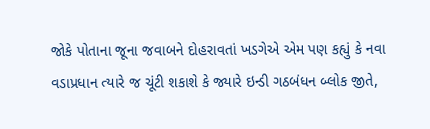જોકે પોતાના જૂના જવાબને દોહરાવતાં ખડગેએ એમ પણ કહ્યું કે નવા વડાપ્રધાન ત્યારે જ ચૂંટી શકાશે કે જ્યારે ઇન્ડી ગઠબંધન બ્લોક જીતે,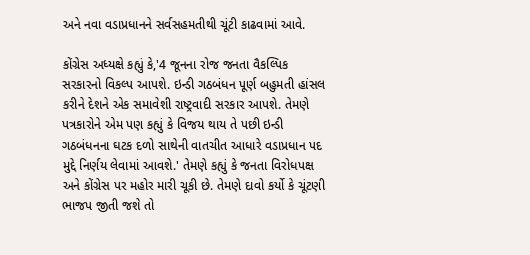અને નવા વડાપ્રધાનને સર્વસહમતીથી ચૂંટી કાઢવામાં આવે.

કોંગ્રેસ અધ્યક્ષે કહ્યું કે,'4 જૂનના રોજ જનતા વૈકલ્પિક સરકારનો વિકલ્પ આપશે. ઇન્ડી ગઠબંધન પૂર્ણ બહુમતી હાંસલ કરીને દેશને એક સમાવેશી રાષ્ટ્રવાદી સરકાર આપશે. તેમણે પત્રકારોને એમ પણ કહ્યું કે વિજય થાય તે પછી ઇન્ડી ગઠબંધનના ઘટક દળો સાથેની વાતચીત આધારે વડાપ્રધાન પદ મુદ્દે નિર્ણય લેવામાં આવશે.' તેમણે કહ્યું કે જનતા વિરોધપક્ષ અને કોંગ્રેસ પર મહોર મારી ચૂકી છે. તેમણે દાવો કર્યો કે ચૂંટણી ભાજપ જીતી જશે તો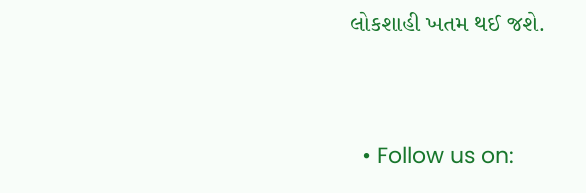લોકશાહી ખતમ થઈ જશે.


  • Follow us on: